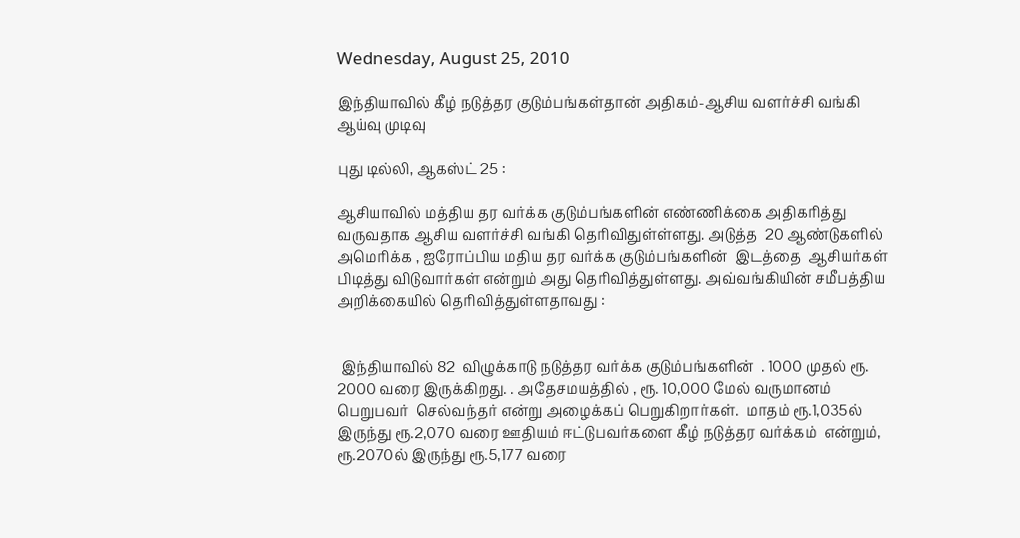Wednesday, August 25, 2010

இந்தியாவில் கீழ் நடுத்தர குடும்பங்கள்தான் அதிகம்-ஆசிய வளர்ச்சி வங்கி ஆய்வு முடிவு

புது டில்லி, ஆகஸ்ட் 25 :

ஆசியாவில் மத்திய தர வர்க்க குடும்பங்களின் எண்ணிக்கை அதிகரித்து வருவதாக ஆசிய வளர்ச்சி வங்கி தெரிவிதுள்ள்ளது. அடுத்த  20 ஆண்டுகளில் அமெரிக்க , ஐரோப்பிய மதிய தர வர்க்க குடும்பங்களின்  இடத்தை  ஆசியர்கள் பிடித்து விடுவார்கள் என்றும் அது தெரிவித்துள்ளது. அவ்வங்கியின் சமீபத்திய அறிக்கையில் தெரிவித்துள்ளதாவது :


 இந்தியாவில் 82  விழுக்காடு நடுத்தர வர்க்க குடும்பங்களின்  . 1000 முதல் ரூ. 2000 வரை இருக்கிறது. . அதேசமயத்தில் , ரூ. 10,000 மேல் வருமானம் பெறுபவர்  செல்வந்தர் என்று அழைக்கப் பெறுகிறார்கள்.  மாதம் ரூ.1,035ல் இருந்து ரூ.2,070 வரை ஊதியம் ஈட்டுபவர்களை கீழ் நடுத்தர வர்க்கம்  என்றும், ரூ.2070ல் இருந்து ரூ.5,177 வரை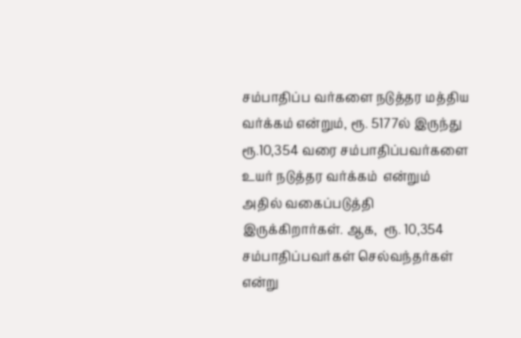சம்பாதிப்ப வர்களை நடுத்தர மத்திய வர்க்கம் என்றும், ரூ. 5177ல் இருந்து ரூ.10,354 வரை சம்பாதிப்பவர்களை உயர் நடுத்தர வர்க்கம்  என்றும் அதில் வகைப்படுத்தி இருக்கிறார்கள். ஆக,  ரூ. 10,354 சம்பாதிப்பவர்கள் செல்வந்தர்கள் என்று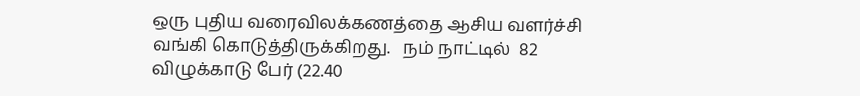ஒரு புதிய வரைவிலக்கணத்தை ஆசிய வளர்ச்சி வங்கி கொடுத்திருக்கிறது.   நம் நாட்டில்  82 விழுக்காடு பேர் (22.40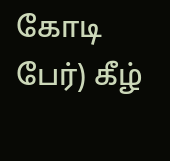கோடி பேர்) கீழ்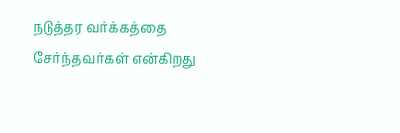நடுத்தர வர்க்கத்தை சேர்ந்தவர்கள் என்கிறது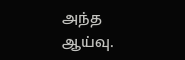அந்த ஆய்வு.